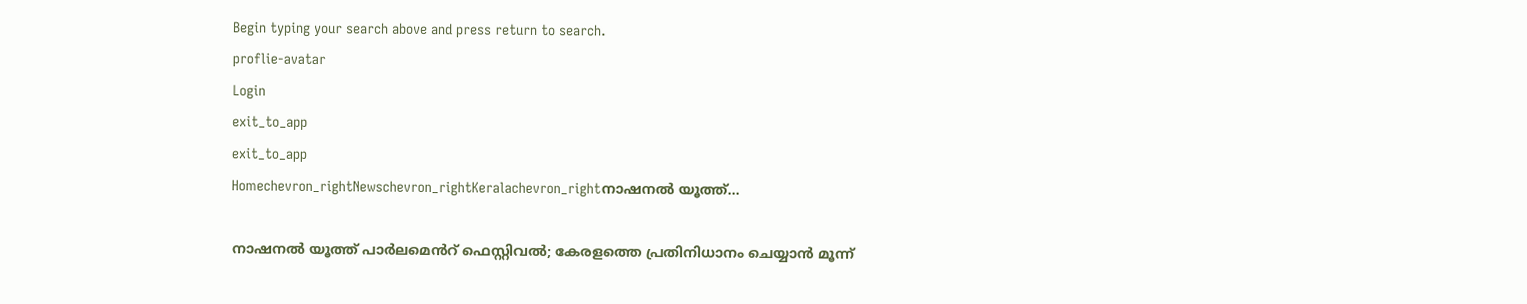Begin typing your search above and press return to search.
proflie-avatar
Login
exit_to_app
exit_to_app
Homechevron_rightNewschevron_rightKeralachevron_rightനാഷനൽ യൂത്ത്...

നാഷനൽ യൂത്ത് പാർലമെൻറ് ഫെസ്റ്റിവൽ; കേരളത്തെ പ്രതിനിധാനം ചെയ്യാൻ മൂന്ന്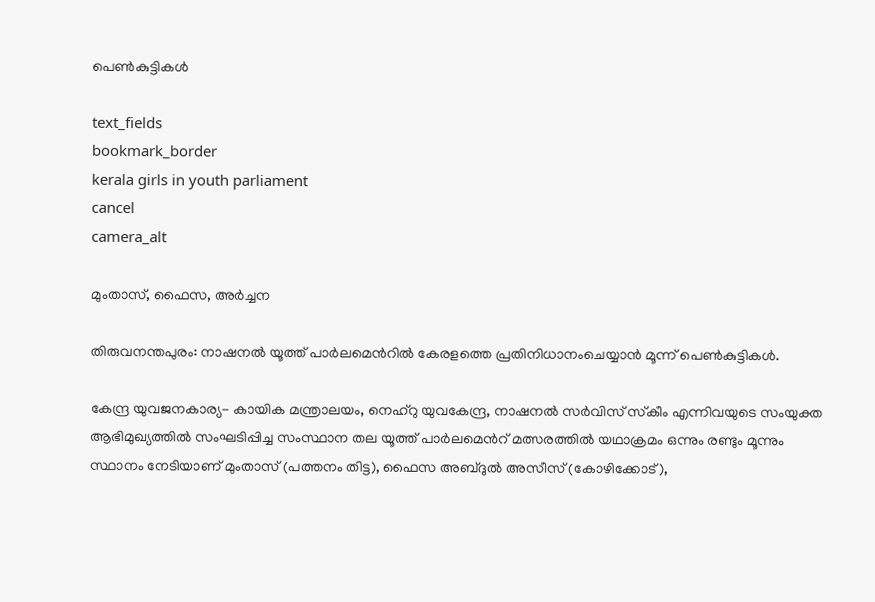പെൺകുട്ടികൾ

text_fields
bookmark_border
kerala girls in youth parliament
cancel
camera_alt

മുംതാസ്, ഫൈസ, അർച്ചന

തിരുവനന്തപുരം: നാഷനൽ യൂത്ത് പാർലമെൻറിൽ കേരളത്തെ പ്രതിനിധാനംചെയ്യാൻ മൂന്ന് പെൺകുട്ടികൾ.

കേന്ദ്ര യുവജനകാര്യ- കായിക മന്ത്രാലയം, നെഹ്റു യുവകേന്ദ്ര, നാഷനൽ സർവിസ് സ്‌കീം എന്നിവയുടെ സംയുക്ത ആഭിമുഖ്യത്തിൽ സംഘടിപ്പിച്ച സംസ്ഥാന തല യൂത്ത് പാർലമെൻറ് മത്സരത്തിൽ യഥാക്രമം ഒന്നും രണ്ടും മൂന്നും സ്ഥാനം നേടിയാണ് മുംതാസ് (പത്തനം തിട്ട), ഫൈസ അബ്ദുൽ അസീസ് (കോഴിക്കോട്),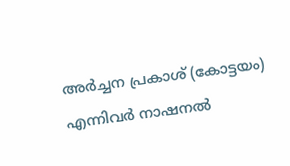അർച്ചന പ്രകാശ് (കോട്ടയം) എന്നിവർ നാഷനൽ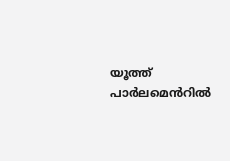യൂത്ത് പാർലമെൻറിൽ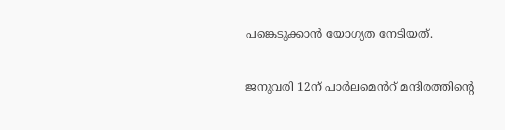പങ്കെടുക്കാൻ യോഗ്യത നേടിയത്.

ജനുവരി 12ന് പാർലമെൻറ് മന്ദിരത്തിന്‍റെ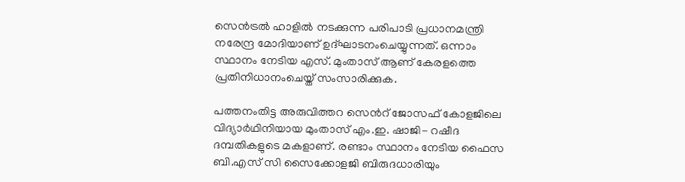സെൻട്രൽ ഹാളിൽ നടക്കുന്ന പരിപാടി പ്രധാനമന്ത്രി നരേന്ദ്ര മോദിയാണ് ഉദ്ഘാടനംചെയ്യുന്നത്. ഒന്നാം സ്ഥാനം നേടിയ എസ്. മുംതാസ് ആണ് കേരളത്തെ പ്രതിനിധാനംചെയ്ത് സംസാരിക്കുക.

പത്തനംതിട്ട അരുവിത്തറ സെൻറ് ജോസഫ് കോളജിലെ വിദ്യാർഥിനിയായ മുംതാസ് എം.ഇ. ഷാജി- റഷീദ ദമ്പതികളുടെ മകളാണ്. രണ്ടാം സ്ഥാനം നേടിയ ഫൈസ ബി.എസ് സി സൈക്കോളജി ബിരുദധാരിയും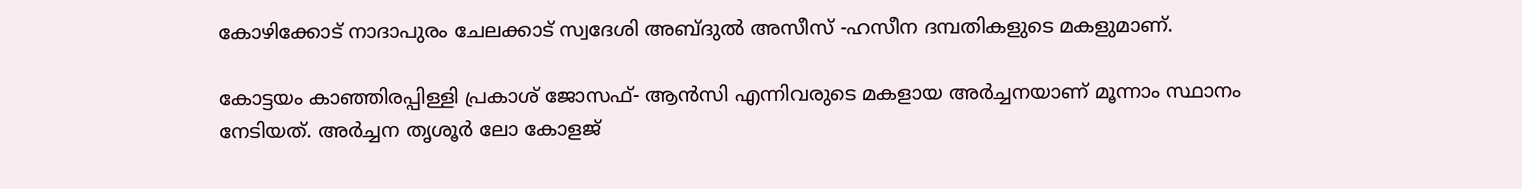കോഴിക്കോട് നാദാപുരം ചേലക്കാട് സ്വദേശി അബ്ദുൽ അസീസ് -ഹസീന ദമ്പതികളുടെ മകളുമാണ്.

കോട്ടയം കാഞ്ഞിരപ്പിള്ളി പ്രകാശ് ജോസഫ്- ആൻസി എന്നിവരുടെ മകളായ അർച്ചനയാണ് മൂന്നാം സ്ഥാനം നേടിയത്. അർച്ചന തൃശൂർ ലോ കോളജ്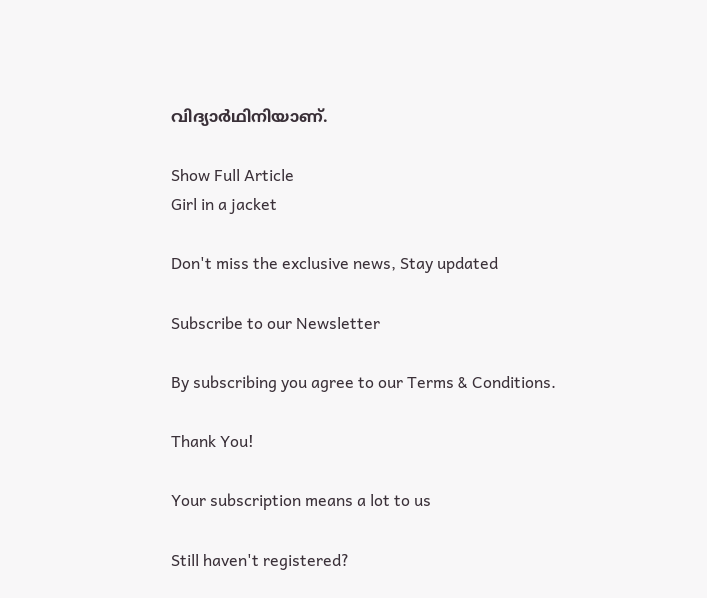വിദ്യാർഥിനിയാണ്.

Show Full Article
Girl in a jacket

Don't miss the exclusive news, Stay updated

Subscribe to our Newsletter

By subscribing you agree to our Terms & Conditions.

Thank You!

Your subscription means a lot to us

Still haven't registered?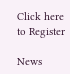Click here to Register

News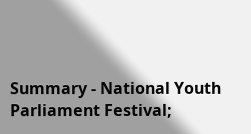Summary - National Youth Parliament Festival;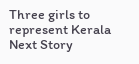Three girls to represent Kerala
Next Story